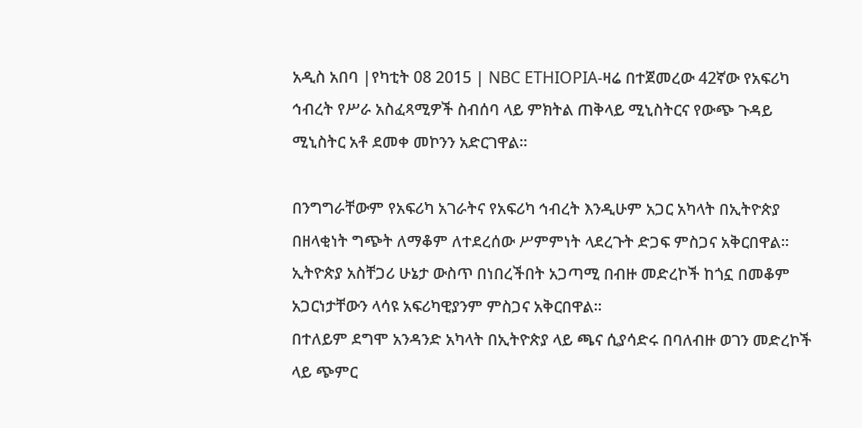አዲስ አበባ |የካቲት 08 2015 | NBC ETHIOPIA-ዛሬ በተጀመረው 42ኛው የአፍሪካ ኅብረት የሥራ አስፈጻሚዎች ስብሰባ ላይ ምክትል ጠቅላይ ሚኒስትርና የውጭ ጉዳይ ሚኒስትር አቶ ደመቀ መኮንን አድርገዋል።

በንግግራቸውም የአፍሪካ አገራትና የአፍሪካ ኅብረት እንዲሁም አጋር አካላት በኢትዮጵያ በዘላቂነት ግጭት ለማቆም ለተደረሰው ሥምምነት ላደረጉት ድጋፍ ምስጋና አቅርበዋል።
ኢትዮጵያ አስቸጋሪ ሁኔታ ውስጥ በነበረችበት አጋጣሚ በብዙ መድረኮች ከጎኗ በመቆም አጋርነታቸውን ላሳዩ አፍሪካዊያንም ምስጋና አቅርበዋል።
በተለይም ደግሞ አንዳንድ አካላት በኢትዮጵያ ላይ ጫና ሲያሳድሩ በባለብዙ ወገን መድረኮች ላይ ጭምር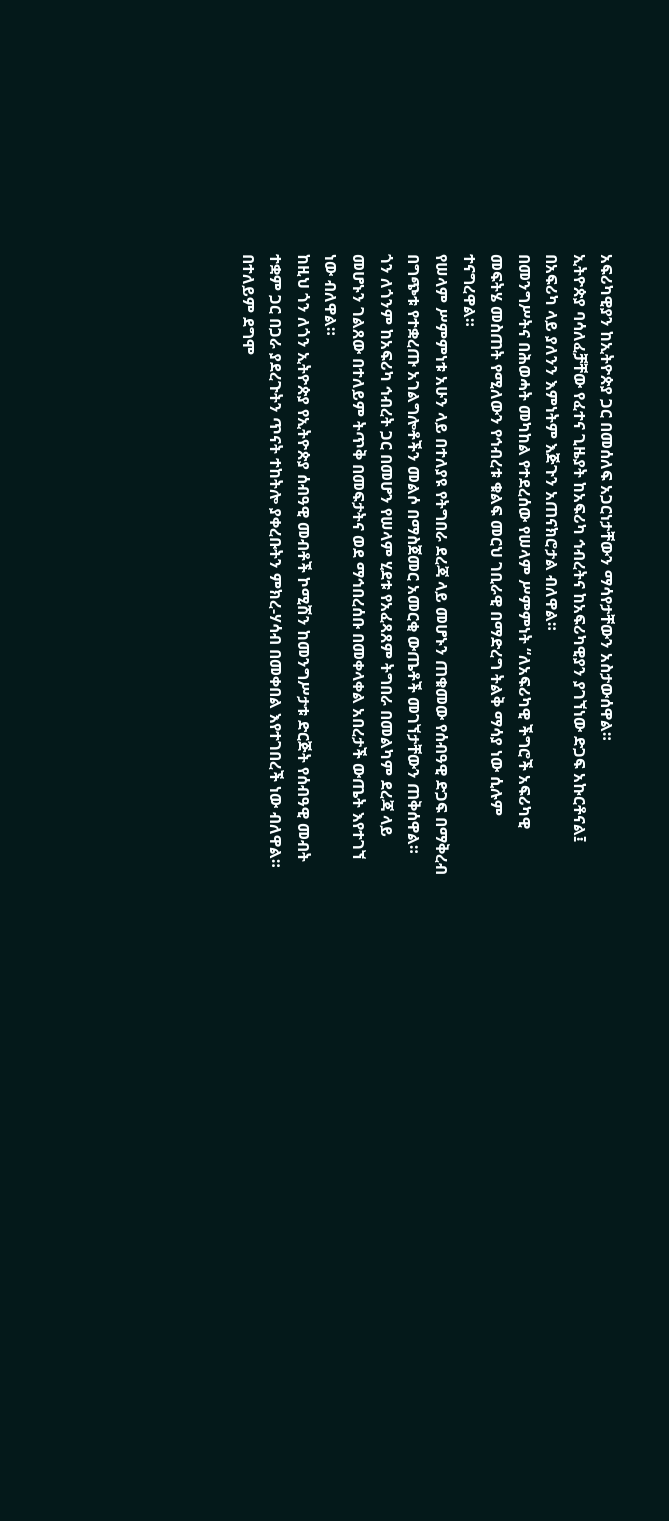አፍሪካዊያን ከኢትዮጵያ ጋር በመሰለፍ አጋርነታቸውን ማሳየታቸውን አስታውሰዋል።
ኢትዮጵያ ባሳለፈቻቸው የፈተና ጊዜያት ከአፍሪካ ኅብረትና ከአፍሪካዊያን ያገኘነው ድጋፍ አኩርቶናል፤ በአፍሪካ ላይ ያለንን እምነትም እጅጉን አጠናክሮታል ብለዋል።
በመንግሥትና በሕወሓት መካከል የተደረሰው የሠላም ሥምምነት “ለአፍሪካዊ ችግሮች አፍሪካዊ መፍትሄ መስጠት የሚለውን የኅብረቱ ቁልፍ መርህ ገቢራዊ በማድረግ ትልቅ ማሳያ ነው ሲሉም ተናግረዋል።
የሠላም ሥምምነቱ አሁን ላይ በተለያዩ የትግበራ ደረጃ ላይ መሆኑን ጠቁመው የሰብዓዊ ድጋፍ በማቅረብ በግጭቱ የተቋረጡ አገልግሎቶችን መልሶ በማስጀመር አመርቂ ውጤቶች መገኘታቸውን ጠቅሰዋል።
ጎን ለጎንም ከአፍሪካ ኅብረት ጋር በመሆን የሠላም ሂደቱ የአፈጻጸም ትግበራ በመልካም ደረጃ ላይ መሆኑን ገልጸው በተለይም ትጥቅ በመፍታትና ወደ ማኅበረሰቡ በመቀላቀል አበረታች ውጤት እየተገኘ ነው ብለዋል።
ከዚህ ጎን ለጎን ኢትዮጵያ የኢትዮጵያ ሰብዓዊ መብቶች ኮሚሽን ከመንግሥታቱ ድርጅት የሰብዓዊ መብት ተቋም ጋር በጋራ ያደረጉትን ጥናት ተከትሎ ያቀረቡትን ምክረ-ሃሳብ በመቀበል እየተገበረች ነው ብለዋል።
በተለይም ደግሞ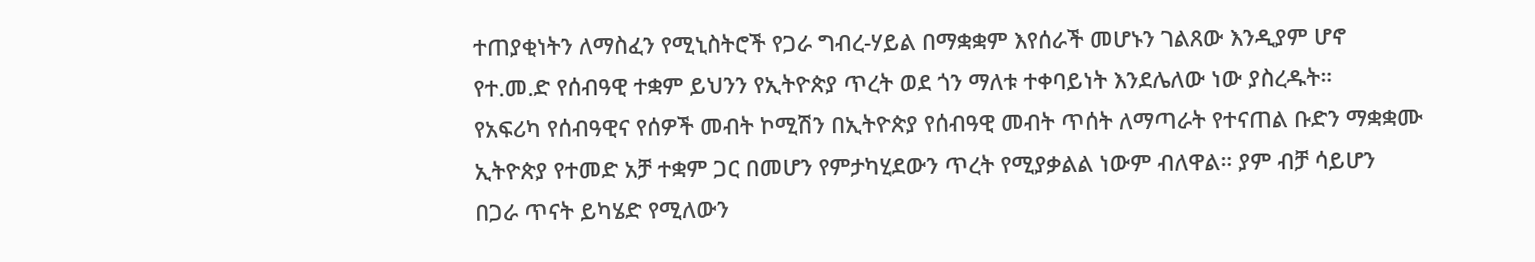ተጠያቂነትን ለማስፈን የሚኒስትሮች የጋራ ግብረ-ሃይል በማቋቋም እየሰራች መሆኑን ገልጸው እንዲያም ሆኖ የተ.መ.ድ የሰብዓዊ ተቋም ይህንን የኢትዮጵያ ጥረት ወደ ጎን ማለቱ ተቀባይነት እንደሌለው ነው ያስረዱት።
የአፍሪካ የሰብዓዊና የሰዎች መብት ኮሚሽን በኢትዮጵያ የሰብዓዊ መብት ጥሰት ለማጣራት የተናጠል ቡድን ማቋቋሙ ኢትዮጵያ የተመድ አቻ ተቋም ጋር በመሆን የምታካሂደውን ጥረት የሚያቃልል ነውም ብለዋል። ያም ብቻ ሳይሆን በጋራ ጥናት ይካሄድ የሚለውን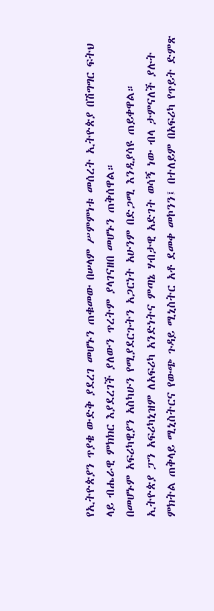የኢትዮጵያን ጥያቄ ውድቅ ያደረገ መሆኑን ጠቁመው በሠላም ሥምምነቱ መሰረት ኢትዮጵያ በሽግግር ፍትህ ላይ ብሔራዊ ምክክር እያደረገች ያለውን ጥረትም ያላገናዘበ መሆኑን ጠቅሰዋል።
በመሆኑም አፍሪካዊያን አስካሁን የሚያደርጉትን አጋርነት አሁንም በድጋሚ እንዲያሳዩ ጠይቀዋል።
ኢትዮጵያ ፓን አፍሪካኒዝም ለአፍሪካ አንድነትና ምጣኔ ሃብታዊ አድገት ወሳኝ ነው ብላ ታምናለች ያሉት ምክትል ጠቅላይ ሚኒስትርና የውጭ ጉዳይ ሚኒስትር አቶ ደመቀ መኮንን፤ በተለይም በአፍሪካ የጥይት ድምጽ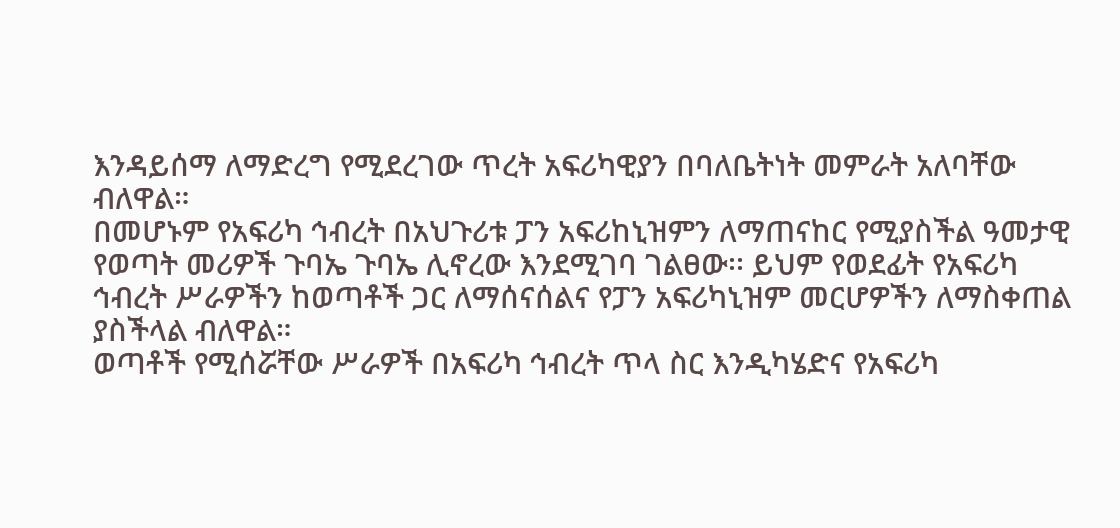እንዳይሰማ ለማድረግ የሚደረገው ጥረት አፍሪካዊያን በባለቤትነት መምራት አለባቸው ብለዋል።
በመሆኑም የአፍሪካ ኅብረት በአህጉሪቱ ፓን አፍሪከኒዝምን ለማጠናከር የሚያስችል ዓመታዊ የወጣት መሪዎች ጉባኤ ጉባኤ ሊኖረው እንደሚገባ ገልፀው፡፡ ይህም የወደፊት የአፍሪካ ኅብረት ሥራዎችን ከወጣቶች ጋር ለማሰናሰልና የፓን አፍሪካኒዝም መርሆዎችን ለማስቀጠል ያስችላል ብለዋል።
ወጣቶች የሚሰሯቸው ሥራዎች በአፍሪካ ኅብረት ጥላ ስር እንዲካሄድና የአፍሪካ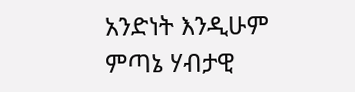አንድነት እንዲሁም ምጣኔ ሃብታዊ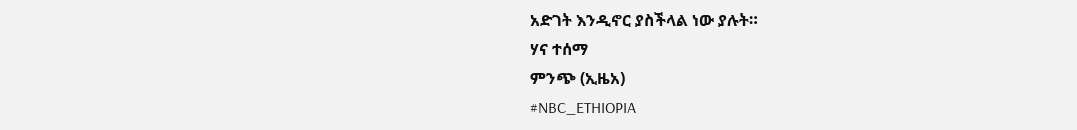አድገት እንዲኖር ያስችላል ነው ያሉት።
ሃና ተሰማ
ምንጭ (ኢዜአ)
#NBC_ETHIOPIA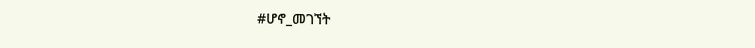#ሆኖ_መገኘት